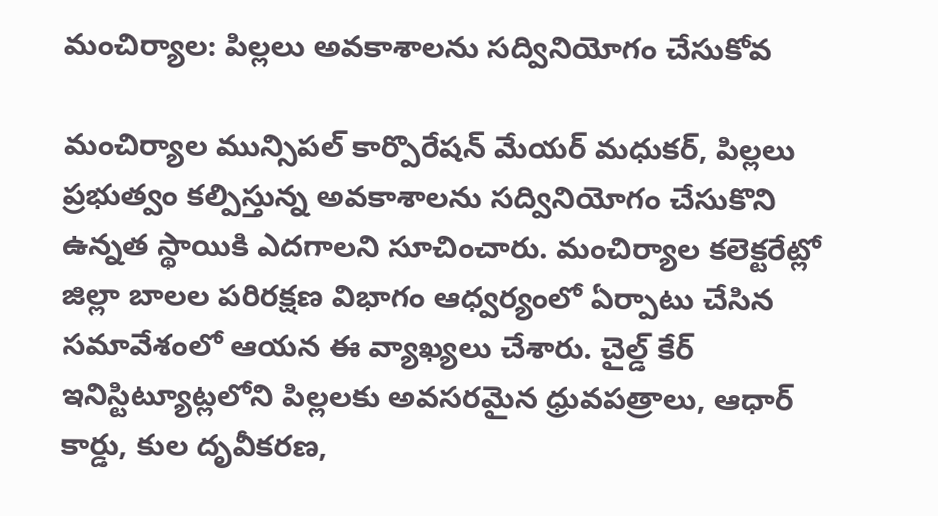మంచిర్యాల: పిల్లలు అవకాశాలను సద్వినియోగం చేసుకోవ

మంచిర్యాల మున్సిపల్ కార్పొరేషన్ మేయర్ మధుకర్, పిల్లలు ప్రభుత్వం కల్పిస్తున్న అవకాశాలను సద్వినియోగం చేసుకొని ఉన్నత స్థాయికి ఎదగాలని సూచించారు. మంచిర్యాల కలెక్టరేట్లో జిల్లా బాలల పరిరక్షణ విభాగం ఆధ్వర్యంలో ఏర్పాటు చేసిన సమావేశంలో ఆయన ఈ వ్యాఖ్యలు చేశారు. చైల్డ్ కేర్ ఇనిస్టిట్యూట్లలోని పిల్లలకు అవసరమైన ధ్రువపత్రాలు, ఆధార్ కార్డు, కుల దృవీకరణ,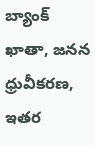బ్యాంక్ ఖాతా, జనన ధ్రువీకరణ, ఇతర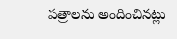పత్రాలను అందించినట్లు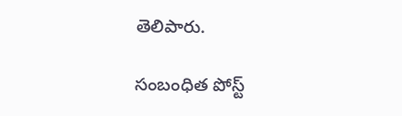తెలిపారు.

సంబంధిత పోస్ట్